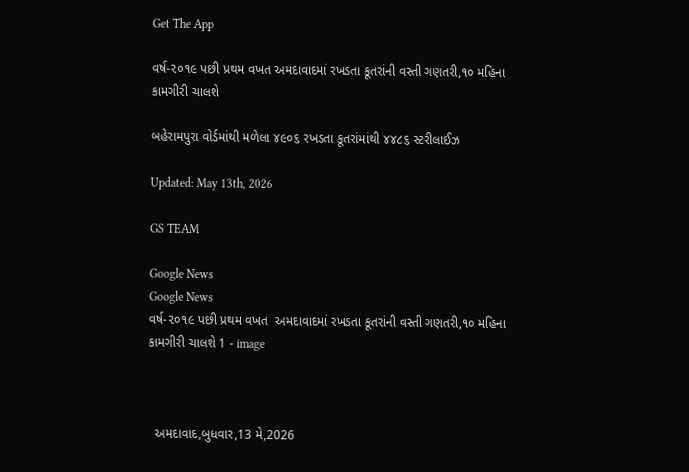Get The App

વર્ષ-૨૦૧૯ પછી પ્રથમ વખત અમદાવાદમાં રખડતા કૂતરાંની વસ્તી ગણતરી,૧૦ મહિના કામગીરી ચાલશે

બહેરામપુરા વોર્ડમાંથી મળેલા ૪૯૦૬ રખડતા કૂતરાંમાંથી ૪૪૮૬ સ્ટરીલાઈઝ

Updated: May 13th, 2026

GS TEAM

Google News
Google News
વર્ષ-૨૦૧૯ પછી પ્રથમ વખત  અમદાવાદમાં રખડતા કૂતરાંની વસ્તી ગણતરી,૧૦ મહિના કામગીરી ચાલશે 1 - image



  અમદાવાદ,બુધવાર,13 મે,2026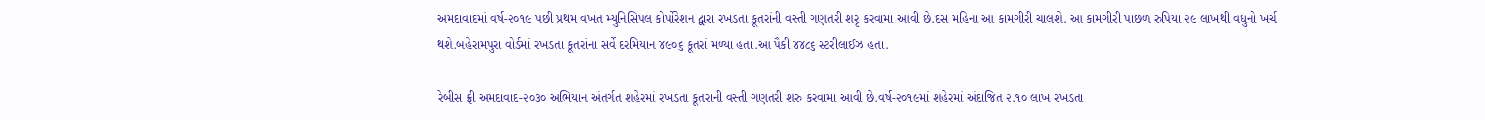અમદાવાદમાં વર્ષ-૨૦૧૯ પછી પ્રથમ વખત મ્યુનિસિપલ કોર્પોરેશન દ્વારા રખડતા કૂતરાંની વસ્તી ગણતરી શરૃ કરવામા આવી છે.દસ મહિના આ કામગીરી ચાલશે. આ કામગીરી પાછળ રુપિયા ૨૯ લાખથી વધુનો ખર્ચ થશે.બહેરામપુરા વોર્ડમાં રખડતા કૂતરાંના સર્વે દરમિયાન ૪૯૦૬ કૂતરાં મળ્યા હતા.આ પૈકી ૪૪૮૬ સ્ટરીલાઈઝ હતા.

રેબીસ ફ્રી અમદાવાદ-૨૦૩૦ અભિયાન અંતર્ગત શહેરમાં રખડતા કૂતરાની વસ્તી ગણતરી શરુ કરવામા આવી છે.વર્ષ-૨૦૧૯માં શહેરમાં અંદાજિત ૨.૧૦ લાખ રખડતા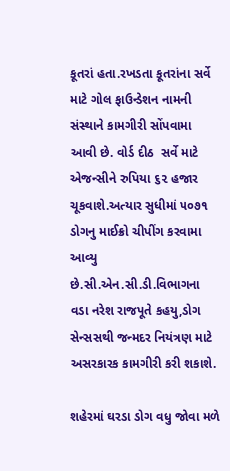કૂતરાં હતા.રખડતા કૂતરાંના સર્વે માટે ગોલ ફાઉન્ડેશન નામની સંસ્થાને કામગીરી સોંપવામા આવી છે. વોર્ડ દીઠ  સર્વે માટે એજન્સીને રુપિયા ૬૨ હજાર ચૂકવાશે.અત્યાર સુધીમાં ૫૦૭૧ ડોગનુ માઈક્રો ચીપીંગ કરવામા આવ્યુ છે.સી.એન.સી.ડી.વિભાગના વડા નરેશ રાજપૂતે કહયુ,ડોગ સેન્સસથી જન્મદર નિયંત્રણ માટે અસરકારક કામગીરી કરી શકાશે.

શહેરમાં ઘરડા ડોગ વધુ જોવા મળે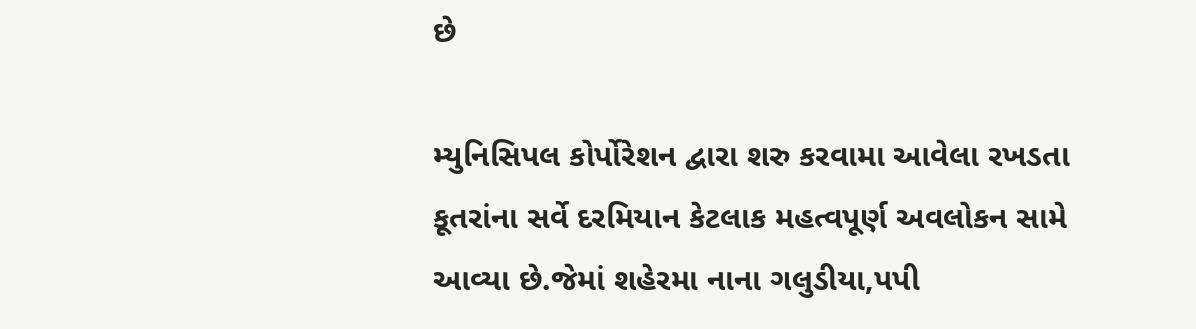છે

મ્યુનિસિપલ કોર્પોરેશન દ્વારા શરુ કરવામા આવેલા રખડતા કૂતરાંના સર્વે દરમિયાન કેટલાક મહત્વપૂર્ણ અવલોકન સામે આવ્યા છે.જેમાં શહેરમા નાના ગલુડીયા,પપી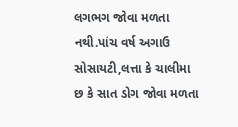લગભગ જોવા મળતા નથી.પાંચ વર્ષ અગાઉ સોસાયટી,લત્તા કે ચાલીમા છ કે સાત ડોગ જોવા મળતા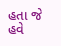હતા જે હવે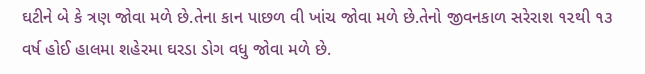ઘટીને બે કે ત્રણ જોવા મળે છે.તેના કાન પાછળ વી ખાંચ જોવા મળે છે.તેનો જીવનકાળ સરેરાશ ૧૨થી ૧૩ વર્ષ હોઈ હાલમા શહેરમા ઘરડા ડોગ વધુ જોવા મળે છે.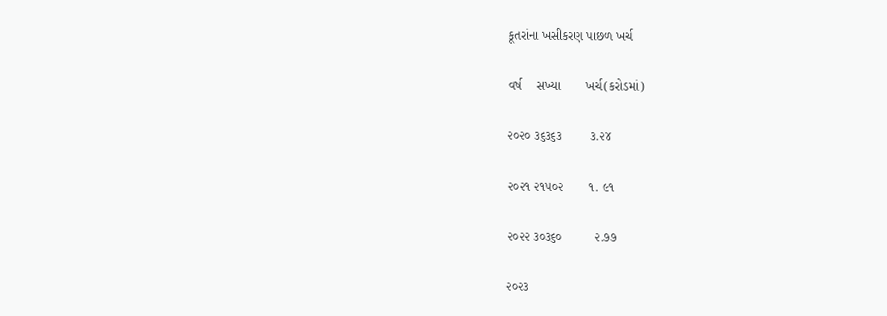કૂતરાંના ખસીકરણ પાછળ ખર્ચ

વર્ષ    સખ્યા       ખર્ચ(કરોડમાં)

૨૦૨૦ ૩૬૩૬૩        ૩.૨૪

૨૦૨૧ ૨૧૫૦૨       ૧. ૯૧

૨૦૨૨ ૩૦૩૬૦         ૨.૭૭

૨૦૨૩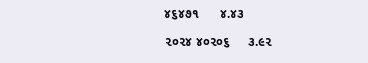૪૬૪૭૧      ૪.૪૩

૨૦૨૪ ૪૦૨૦૬     ૩.૯૨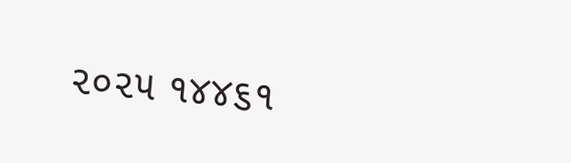૨૦૨૫ ૧૪૪૬૧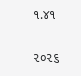૧.૪૧

૨૦૨૬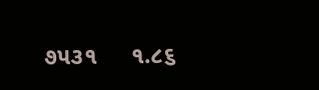૭૫૩૧     ૧.૮૬